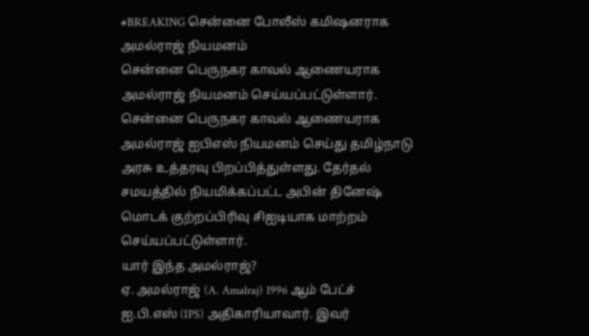#BREAKING சென்னை போலீஸ் கமிஷனராக அமல்ராஜ் நியமனம்
சென்னை பெருநகர காவல் ஆணையராக அமல்ராஜ் நியமனம் செய்யப்பட்டுள்ளார்.
சென்னை பெருநகர காவல் ஆணையராக அமல்ராஜ் ஐபிஎஸ் நியமனம் செய்து தமிழ்நாடு அரசு உத்தரவு பிறப்பித்துள்ளது. தேர்தல் சமயத்தில் நியமிக்கப்பட்ட அபின் தினேஷ் மொடக் குற்றப்பிரிவு சிஐடியாக மாற்றம் செய்யப்பட்டுள்ளார்.
யார் இந்த அமல்ராஜ்?
ஏ. அமல்ராஜ் (A. Amalraj) 1996 ஆம் பேட்ச் ஐ.பி.எஸ் (IPS) அதிகாரியாவார். இவர்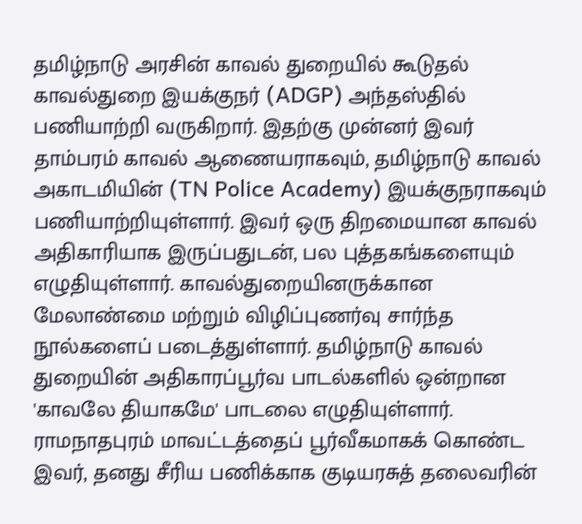தமிழ்நாடு அரசின் காவல் துறையில் கூடுதல் காவல்துறை இயக்குநர் (ADGP) அந்தஸ்தில் பணியாற்றி வருகிறார். இதற்கு முன்னர் இவர் தாம்பரம் காவல் ஆணையராகவும், தமிழ்நாடு காவல் அகாடமியின் (TN Police Academy) இயக்குநராகவும் பணியாற்றியுள்ளார். இவர் ஒரு திறமையான காவல் அதிகாரியாக இருப்பதுடன், பல புத்தகங்களையும் எழுதியுள்ளார். காவல்துறையினருக்கான மேலாண்மை மற்றும் விழிப்புணர்வு சார்ந்த நூல்களைப் படைத்துள்ளார். தமிழ்நாடு காவல் துறையின் அதிகாரப்பூர்வ பாடல்களில் ஒன்றான 'காவலே தியாகமே' பாடலை எழுதியுள்ளார். ராமநாதபுரம் மாவட்டத்தைப் பூர்வீகமாகக் கொண்ட இவர், தனது சீரிய பணிக்காக குடியரசுத் தலைவரின்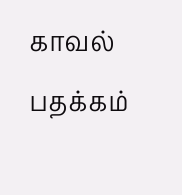காவல் பதக்கம்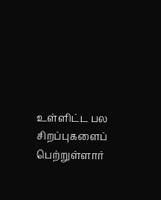உள்ளிட்ட பல சிறப்புகளைப் பெற்றுள்ளார்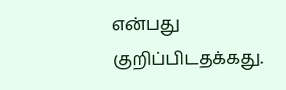என்பது குறிப்பிடதக்கது.